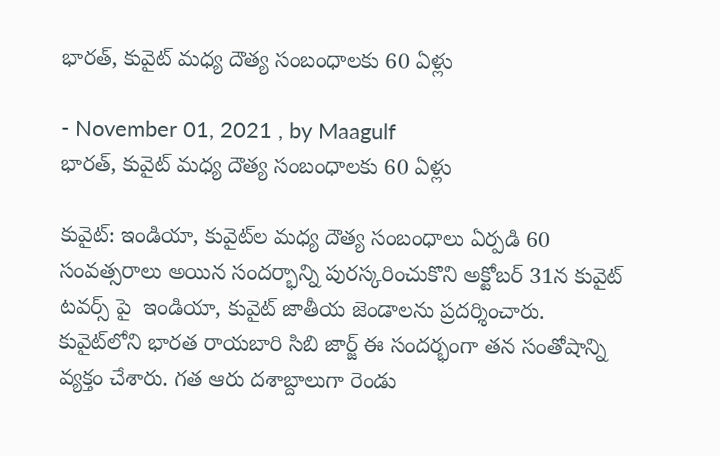భారత్, కువైట్ మధ్య దౌత్య సంబంధాలకు 60 ఏళ్లు

- November 01, 2021 , by Maagulf
భారత్, కువైట్ మధ్య దౌత్య సంబంధాలకు 60 ఏళ్లు

కువైట్: ఇండియా, కువైట్‌ల మధ్య దౌత్య సంబంధాలు ఏర్పడి 60 సంవత్సరాలు అయిన సందర్భాన్ని పురస్కరించుకొని అక్టోబర్ 31న కువైట్ టవర్స్ పై  ఇండియా, కువైట్ జాతీయ జెండాలను ప్రదర్శించారు. కువైట్‌లోని భారత రాయబారి సిబి జార్జ్ ఈ సందర్భంగా తన సంతోషాన్ని వ్యక్తం చేశారు. గత ఆరు దశాబ్దాలుగా రెండు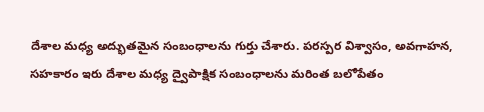దేశాల మధ్య అద్భుతమైన సంబంధాలను గుర్తు చేశారు. పరస్పర విశ్వాసం, అవగాహన, సహకారం ఇరు దేశాల మధ్య ద్వైపాక్షిక సంబంధాలను మరింత బలోపేతం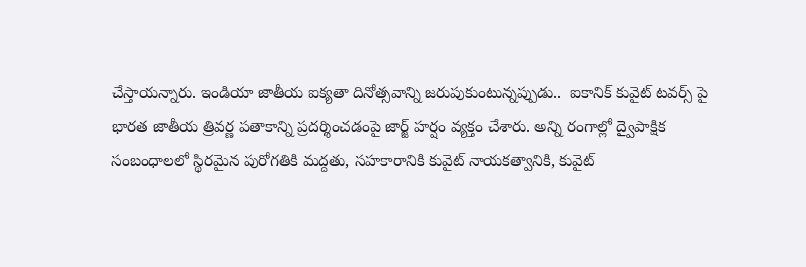చేస్తాయన్నారు. ఇండియా జాతీయ ఐక్యతా దినోత్సవాన్ని జరుపుకుంటున్నప్పుడు..  ఐకానిక్ కువైట్ టవర్స్ పై భారత జాతీయ త్రివర్ణ పతాకాన్ని ప్రదర్శించడంపై జార్జ్ హర్షం వ్యక్తం చేశారు. అన్ని రంగాల్లో ద్వైపాక్షిక సంబంధాలలో స్థిరమైన పురోగతికి మద్దతు, సహకారానికి కువైట్ నాయకత్వానికి, కువైట్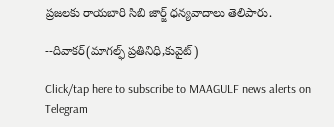ప్రజలకు రాయబారి సిబి జార్జ్ ధన్యవాదాలు తెలిపారు.

--దివాకర్(మాగల్ఫ్ ప్రతినిధి,కువైట్)

Click/tap here to subscribe to MAAGULF news alerts on Telegram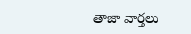తాజా వార్తలు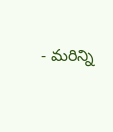- మరిన్ని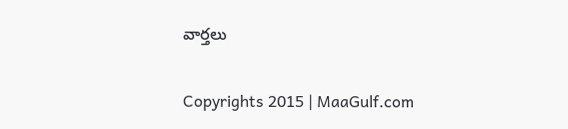వార్తలు

Copyrights 2015 | MaaGulf.com